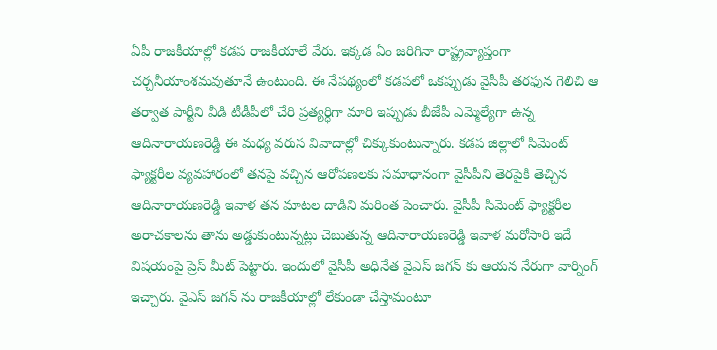ఏపీ రాజకీయాల్లో కడప రాజకీయాలే వేరు. ఇక్కడ ఏం జరిగినా రాష్ట్రవ్యాప్తంగా చర్చనీయాంశమవుతూనే ఉంటుంది. ఈ నేపథ్యంలో కడపలో ఒకప్పుడు వైసీపీ తరఫున గెలిచి ఆ తర్వాత పార్టీని వీడి టీడీపీలో చేరి ప్రత్యర్ధిగా మారి ఇప్పుడు బీజేపీ ఎమ్మెల్యేగా ఉన్న ఆదినారాయణరెడ్డి ఈ మధ్య వరుస వివాదాల్లో చిక్కుకుంటున్నారు. కడప జిల్లాలో సిమెంట్ ఫ్యాక్టరీల వ్యవహారంలో తనపై వచ్చిన ఆరోపణలకు సమాధానంగా వైసీపీని తెరపైకి తెచ్చిన ఆదినారాయణరెడ్డి ఇవాళ తన మాటల దాడిని మరింత పెంచారు. వైసీపీ సిమెంట్ ఫ్యాక్టరీల అరాచకాలను తాను అడ్డుకుంటున్నట్లు చెబుతున్న ఆదినారాయణరెడ్డి ఇవాళ మరోసారి ఇదే విషయంపై ప్రెస్ మీట్ పెట్టారు. ఇందులో వైసీపీ అధినేత వైఎస్ జగన్ కు ఆయన నేరుగా వార్నింగ్ ఇచ్చారు. వైఎస్ జగన్ ను రాజకీయాల్లో లేకుండా చేస్తామంటూ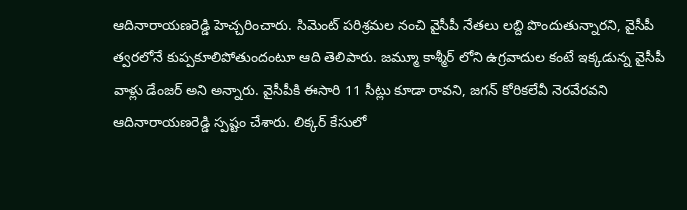ఆదినారాయణరెడ్డి హెచ్చరించారు. సిమెంట్ పరిశ్రమల నంచి వైసీపీ నేతలు లబ్ది పొందుతున్నారని, వైసీపీ త్వరలోనే కుప్పకూలిపోతుందంటూ ఆది తెలిపారు. జమ్మూ కాశ్మీర్ లోని ఉగ్రవాదుల కంటే ఇక్కడున్న వైసీపీ వాళ్లు డేంజర్ అని అన్నారు. వైసీపీకి ఈసారి 11 సీట్లు కూడా రావని, జగన్ కోరికలేవీ నెరవేరవని ఆదినారాయణరెడ్డి స్పష్టం చేశారు. లిక్కర్ కేసులో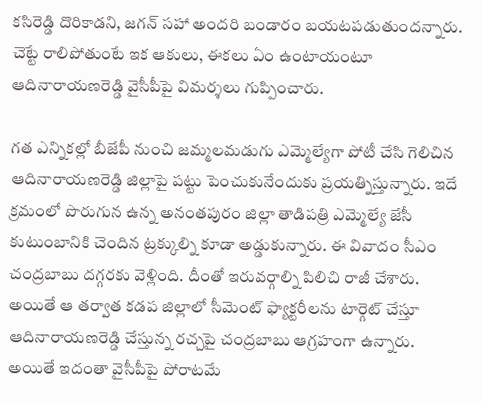కసిరెడ్డి దొరికాడని, జగన్ సహా అందరి బండారం బయటపడుతుందన్నారు. చెట్టే రాలిపోతుంటే ఇక ఆకులు, ఈకలు ఏం ఉంటాయంటూ ఆదినారాయణరెడ్డి వైసీపీపై విమర్శలు గుప్పించారు.

గత ఎన్నికల్లో బీజేపీ నుంచి జమ్మలమడుగు ఎమ్మెల్యేగా పోటీ చేసి గెలిచిన ఆదినారాయణరెడ్డి జిల్లాపై పట్టు పెంచుకునేందుకు ప్రయత్నిస్తున్నారు. ఇదే క్రమంలో పొరుగున ఉన్న అనంతపురం జిల్లా తాడిపత్రి ఎమ్మెల్యే జేసీ కుటుంబానికి చెందిన ట్రక్కుల్ని కూడా అడ్డుకున్నారు. ఈ వివాదం సీఎం చంద్రబాబు దగ్గరకు వెళ్లింది. దీంతో ఇరువర్గాల్ని పిలిచి రాజీ చేశారు. అయితే ఆ తర్వాత కడప జిల్లాలో సీమెంట్ ఫ్యాక్టరీలను టార్గెట్ చేస్తూ ఆదినారాయణరెడ్డి చేస్తున్న రచ్చపై చంద్రబాబు ఆగ్రహంగా ఉన్నారు. అయితే ఇదంతా వైసీపీపై పోరాటమే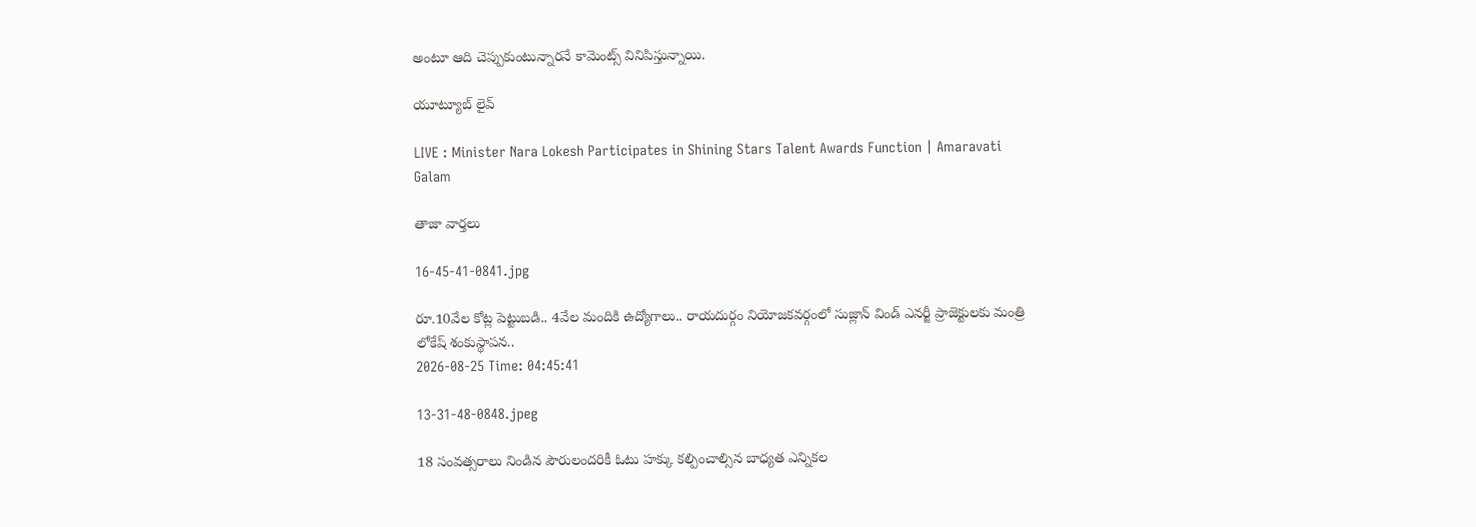అంటూ ఆది చెప్పుకుంటున్నారనే కామెంట్స్ వినిపిస్తున్నాయి.

యూట్యూబ్ లైవ్

LIVE : Minister Nara Lokesh Participates in Shining Stars Talent Awards Function | Amaravati Galam

తాజా వార్తలు

16-45-41-0841.jpg

రూ.10వేల కోట్ల పెట్టుబడి.. 4వేల మందికి ఉద్యోగాలు.. రాయదుర్గం నియోజకవర్గంలో సుజ్లాన్ విండ్ ఎనర్జీ ప్రాజెక్టులకు మంత్రి లోకేష్ శంకుస్థాపన..
2026-08-25 Time: 04:45:41

13-31-48-0848.jpeg

18 సంవత్సరాలు నిండిన పౌరులందరికీ ఓటు హక్కు కల్పించాల్సిన బాధ్యత ఎన్నికల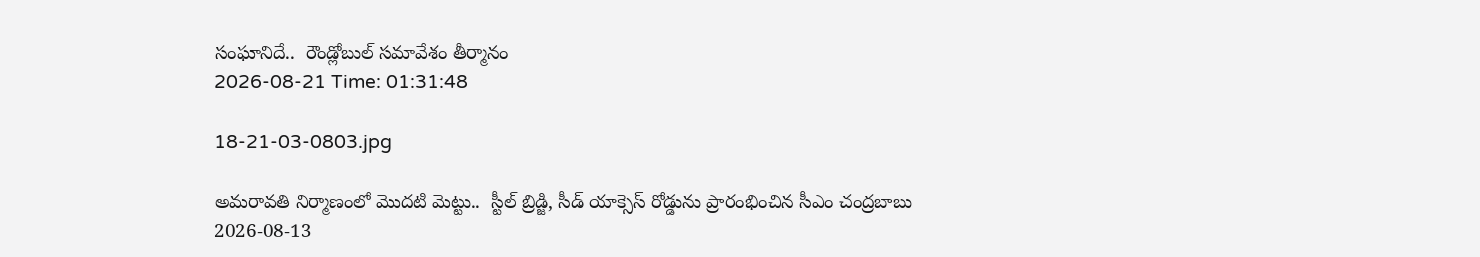సంఘానిదే..  రౌండ్లోబుల్ సమావేశం తీర్మానం
2026-08-21 Time: 01:31:48

18-21-03-0803.jpg

అమరావతి నిర్మాణంలో మొదటి మెట్టు..  స్టీల్ బ్రిడ్జి, సీడ్ యాక్సెస్ రోడ్డును ప్రారంభించిన సీఎం చంద్రబాబు
2026-08-13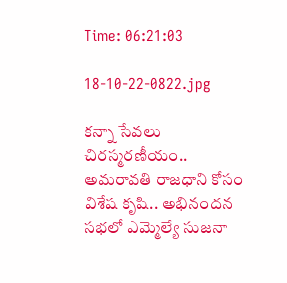Time: 06:21:03

18-10-22-0822.jpg

కన్నా సేవలు చిరస్మరణీయం.. అమరావతి రాజధాని కోసం విశేష కృషి.. అభినందన సభలో ఎమ్మెల్యే సుజనా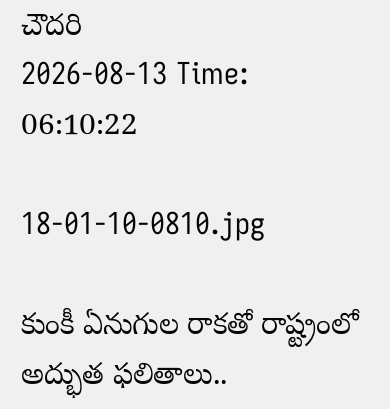చౌదరి
2026-08-13 Time: 06:10:22

18-01-10-0810.jpg

కుంకీ ఏనుగుల రాకతో రాష్ట్రంలో అద్భుత ఫలితాలు..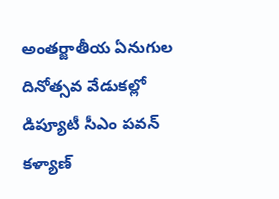అంతర్జాతీయ ఏనుగుల దినోత్సవ వేడుకల్లో డిప్యూటీ సీఎం పవన్ కళ్యాణ్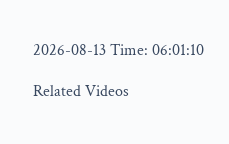2026-08-13 Time: 06:01:10

Related Videos